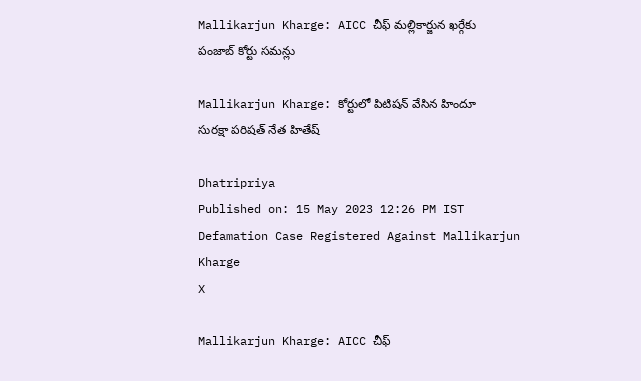Mallikarjun Kharge: AICC చీఫ్‌ మల్లికార్జున ఖర్గేకు పంజాబ్‌ కోర్టు సమన్లు

Mallikarjun Kharge: కోర్టులో పిటిషన్‌ వేసిన హిందూ సురక్షా పరిషత్‌ నేత హితేష్‌

Dhatripriya
Published on: 15 May 2023 12:26 PM IST
Defamation Case Registered Against Mallikarjun Kharge
X

Mallikarjun Kharge: AICC చీఫ్‌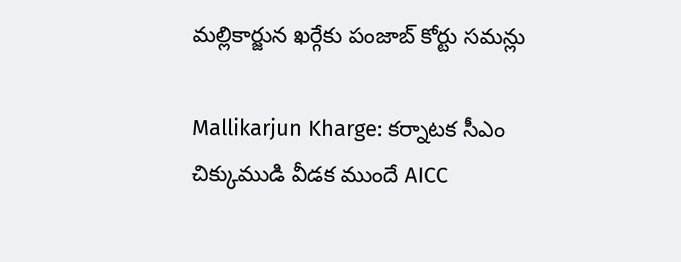మల్లికార్జున ఖర్గేకు పంజాబ్‌ కోర్టు సమన్లు

Mallikarjun Kharge: కర్నాటక సీఎం చిక్కుముడి వీడక ముందే AICC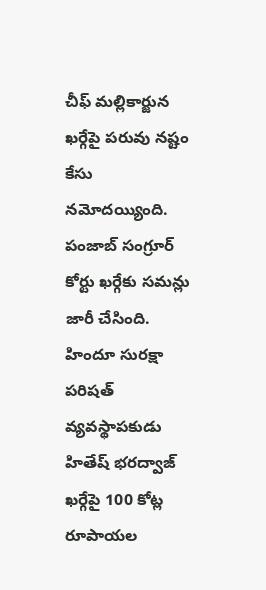చీఫ్‌ మల్లికార్జున ఖర్గేపై పరువు నష్టం కేసు నమోదయ్యింది. పంజాబ్‌ సంగ్రూర్‌ కోర్టు ఖర్గేకు సమన్లు జారీ చేసింది. హిందూ సురక్షా పరిషత్‌ వ్యవస్థాపకుడు హితేష్‌ భరద్వాజ్‌ ఖర్గేపై 100 కోట్ల రూపాయల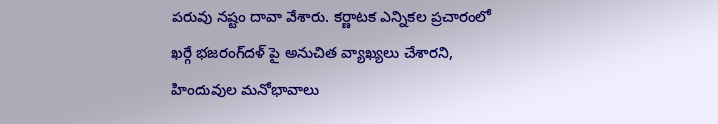పరువు నష్టం దావా వేశారు. కర్ణాటక ఎన్నికల ప్రచారంలో ఖర్గే భజరంగ్‌దళ్‌ పై అనుచిత వ్యాఖ్యలు చేశారని, హిందువుల మనోభావాలు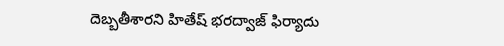దెబ్బతీశారని హితేష్‌ భరద్వాజ్‌ ఫిర్యాదు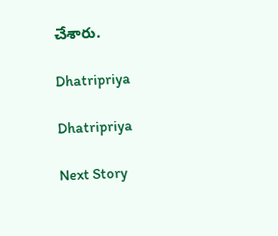చేశారు.

Dhatripriya

Dhatripriya

Next Story